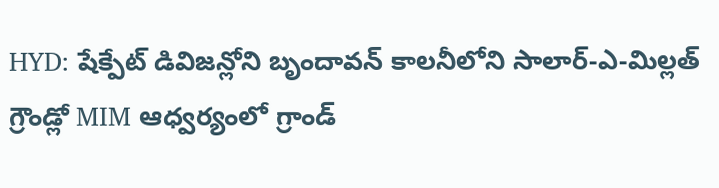HYD: షేక్పేట్ డివిజన్లోని బృందావన్ కాలనీలోని సాలార్-ఎ-మిల్లత్ గ్రౌండ్లో MIM ఆధ్వర్యంలో గ్రాండ్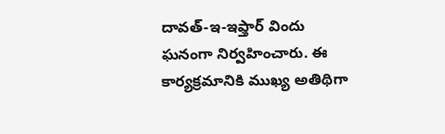దావత్-ఇ-ఇఫ్తార్ విందు ఘనంగా నిర్వహించారు. ఈ కార్యక్రమానికి ముఖ్య అతిథిగా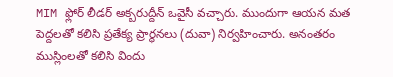MIM ఫ్లోర్ లీడర్ అక్బరుద్దీన్ ఒవైసీ వచ్చారు. ముందుగా ఆయన మత పెద్దలతో కలిసి ప్రతేక్య ప్రార్థనలు (దువా) నిర్వహించారు. అనంతరం ముస్లింలతో కలిసి విందు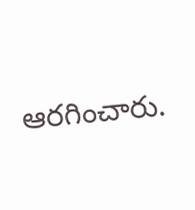ఆరగించారు.